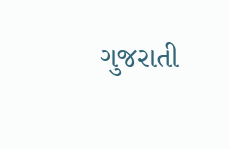ગુજરાતી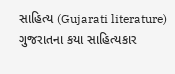સાહિત્ય (Gujarati literature)
ગુજરાતના કયા સાહિત્યકાર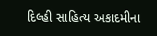દિલ્હી સાહિત્ય અકાદમીના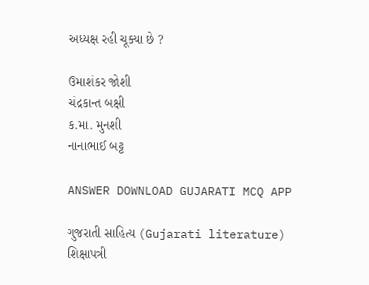અધ્યક્ષ રહી ચૂક્યા છે ?

ઉમાશંકર જોશી
ચંદ્રકાન્ત બક્ષી
ક.મા. મુનશી
નાનાભાઈ બટ્ટ

ANSWER DOWNLOAD GUJARATI MCQ APP

ગુજરાતી સાહિત્ય (Gujarati literature)
શિક્ષાપત્રી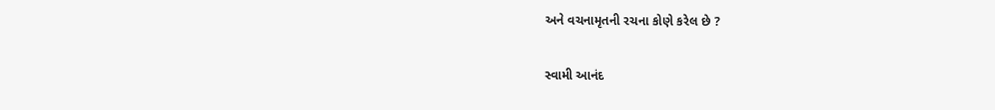અને વચનામૃતની રચના કોણે કરેલ છે ?

સ્વામી આનંદ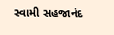સ્વામી સહજાનંદ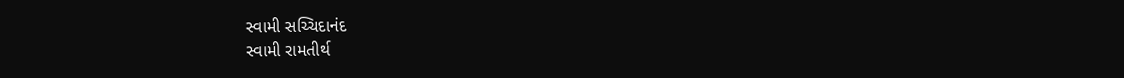સ્વામી સચ્ચિદાનંદ
સ્વામી રામતીર્થ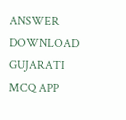ANSWER DOWNLOAD GUJARATI MCQ APP